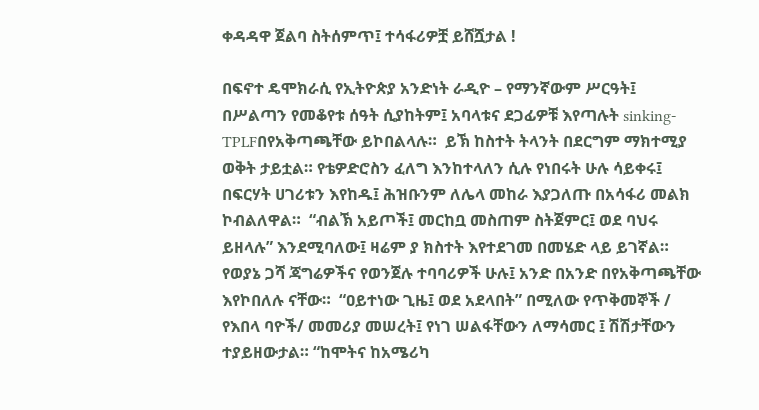ቀዳዳዋ ጀልባ ስትሰምጥ፤ ተሳፋሪዎቿ ይሸሿታል !

በፍኖተ ዴሞክራሲ የኢትዮጵያ አንድነት ራዲዮ – የማንኛውም ሥርዓት፤ በሥልጣን የመቆየቱ ሰዓት ሲያከትም፤ አባላቱና ደጋፊዎቹ እየጣሉት sinking-TPLFበየአቅጣጫቸው ይኮበልላሉ።  ይኽ ከስተት ትላንት በደርግም ማክተሚያ ወቅት ታይቷል። የቴዎድሮስን ፈለግ እንከተላለን ሲሉ የነበሩት ሁሉ ሳይቀሩ፤ በፍርሃት ሀገሪቱን እየከዱ፤ ሕዝቡንም ለሌላ መከራ እያጋለጡ በአሳፋሪ መልክ ኮብልለዋል።  “ብልኽ አይጦች፤ መርከቧ መስጠም ስትጀምር፤ ወደ ባህሩ ይዘላሉ” እንደሚባለው፤ ዛሬም ያ ክስተት እየተደገመ በመሄድ ላይ ይገኛል።  የወያኔ ጋሻ ጃግሬዎችና የወንጀሉ ተባባሪዎች ሁሉ፤ አንድ በአንድ በየአቅጣጫቸው እየኮበለሉ ናቸው።  “ዐይተነው ጊዜ፤ ወደ አደላበት” በሚለው የጥቅመኞች / የእበላ ባዮች/ መመሪያ መሠረት፤ የነገ ሠልፋቸውን ለማሳመር ፤ ሽሽታቸውን ተያይዘውታል። “ከሞትና ከአሜሪካ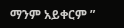ማንም አይቀርም ”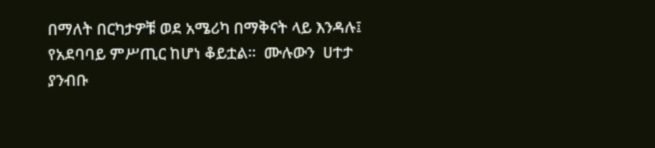በማለት በርካታዎቹ ወደ አሜሪካ በማቅናት ላይ እንዳሉ፤ የአደባባይ ምሥጢር ከሆነ ቆይቷል።  ሙሉውን  ሀተታ ያንብቡ